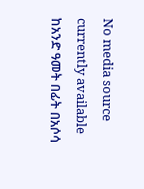No media source currently available
ከአንድ ዓመት በፊት በአሶሳ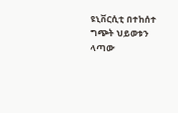ዩኒቨርሲቲ በተከሰተ ግጭት ህይወቱን ላጣው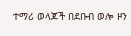ተማሪ ወላጆች በደቡብ ወሎ ዞን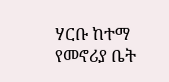ሃርቡ ከተማ የመኖሪያ ቤት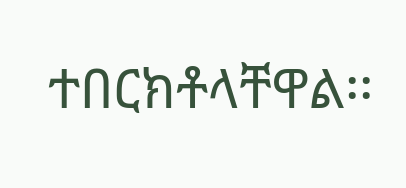ተበርክቶላቸዋል፡፡